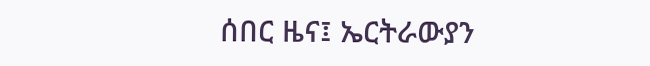ሰበር ዜና፤ ኤርትራውያን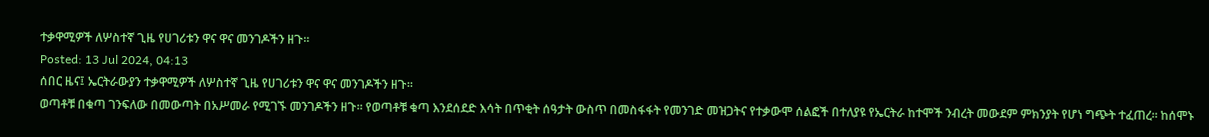ተቃዋሚዎች ለሦስተኛ ጊዜ የሀገሪቱን ዋና ዋና መንገዶችን ዘጉ።
Posted: 13 Jul 2024, 04:13
ሰበር ዜና፤ ኤርትራውያን ተቃዋሚዎች ለሦስተኛ ጊዜ የሀገሪቱን ዋና ዋና መንገዶችን ዘጉ።
ወጣቶቹ በቁጣ ገንፍለው በመውጣት በአሥመራ የሚገኙ መንገዶችን ዘጉ። የወጣቶቹ ቁጣ እንደሰደድ እሳት በጥቂት ሰዓታት ውስጥ በመስፋፋት የመንገድ መዝጋትና የተቃውሞ ሰልፎች በተለያዩ የኤርትራ ከተሞች ንብረት መውደም ምክንያት የሆነ ግጭት ተፈጠረ። ከሰሞኑ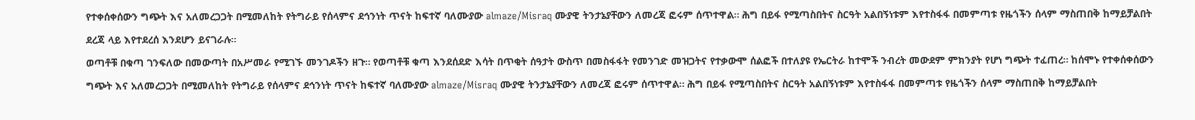የተቀሰቀሰውን ግጭት እና አለመረጋጋት በሚመለከት የትግራይ የሰላምና ደኅንነት ጥናት ከፍተኛ ባለሙያው almaze/Misraq ሙያዊ ትንታኔያቸውን ለመረጃ ፎሩም ሰጥተዋል። ሕግ በይፋ የሚጣስበትና ስርዓት አልበኝነቱም እየተስፋፋ በመምጣቱ የዜጎችን ሰላም ማስጠበቅ ከማይቻልበት ደረጃ ላይ እየተደረሰ እንደሆን ይናገራሉ።
ወጣቶቹ በቁጣ ገንፍለው በመውጣት በአሥመራ የሚገኙ መንገዶችን ዘጉ። የወጣቶቹ ቁጣ እንደሰደድ እሳት በጥቂት ሰዓታት ውስጥ በመስፋፋት የመንገድ መዝጋትና የተቃውሞ ሰልፎች በተለያዩ የኤርትራ ከተሞች ንብረት መውደም ምክንያት የሆነ ግጭት ተፈጠረ። ከሰሞኑ የተቀሰቀሰውን ግጭት እና አለመረጋጋት በሚመለከት የትግራይ የሰላምና ደኅንነት ጥናት ከፍተኛ ባለሙያው almaze/Misraq ሙያዊ ትንታኔያቸውን ለመረጃ ፎሩም ሰጥተዋል። ሕግ በይፋ የሚጣስበትና ስርዓት አልበኝነቱም እየተስፋፋ በመምጣቱ የዜጎችን ሰላም ማስጠበቅ ከማይቻልበት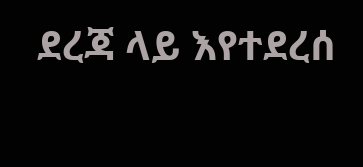ደረጃ ላይ እየተደረሰ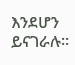እንደሆን ይናገራሉ።